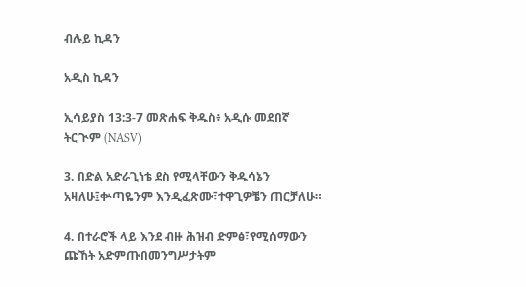ብሉይ ኪዳን

አዲስ ኪዳን

ኢሳይያስ 13:3-7 መጽሐፍ ቅዱስ፥ አዲሱ መደበኛ ትርጒም (NASV)

3. በድል አድራጊነቴ ደስ የሚላቸውን ቅዱሳኔን አዛለሁ፤ቍጣዬንም እንዲፈጽሙ፣ተዋጊዎቼን ጠርቻለሁ።

4. በተራሮች ላይ እንደ ብዙ ሕዝብ ድምፅ፣የሚሰማውን ጩኸት አድምጡበመንግሥታትም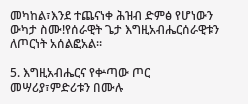መካከል፣እንደ ተጨናነቀ ሕዝብ ድምፅ የሆነውን ውካታ ስሙ!የሰራዊት ጌታ እግዚአብሔርሰራዊቱን ለጦርነት አሰልፎአል።

5. እግዚአብሔርና የቍጣው ጦር መሣሪያ፣ምድሪቱን በሙሉ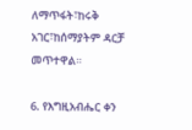ለማጥፋት፣ከሩቅ አገር፣ከሰማያትም ዳርቻ መጥተዋል።

6. የእግዚአብሔር ቀን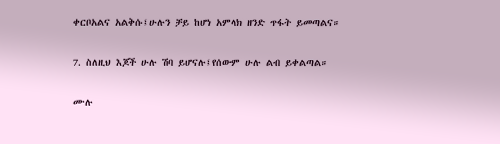ቀርቦአልና አልቅሱ፤ሁሉን ቻይ ከሆነ አምላክ ዘንድ ጥፋት ይመጣልና።

7. ስለዚህ እጆች ሁሉ ሽባ ይሆናሉ፤የሰውም ሁሉ ልብ ይቀልጣል።

ሙሉ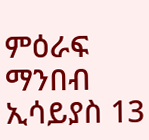ምዕራፍ ማንበብ ኢሳይያስ 13